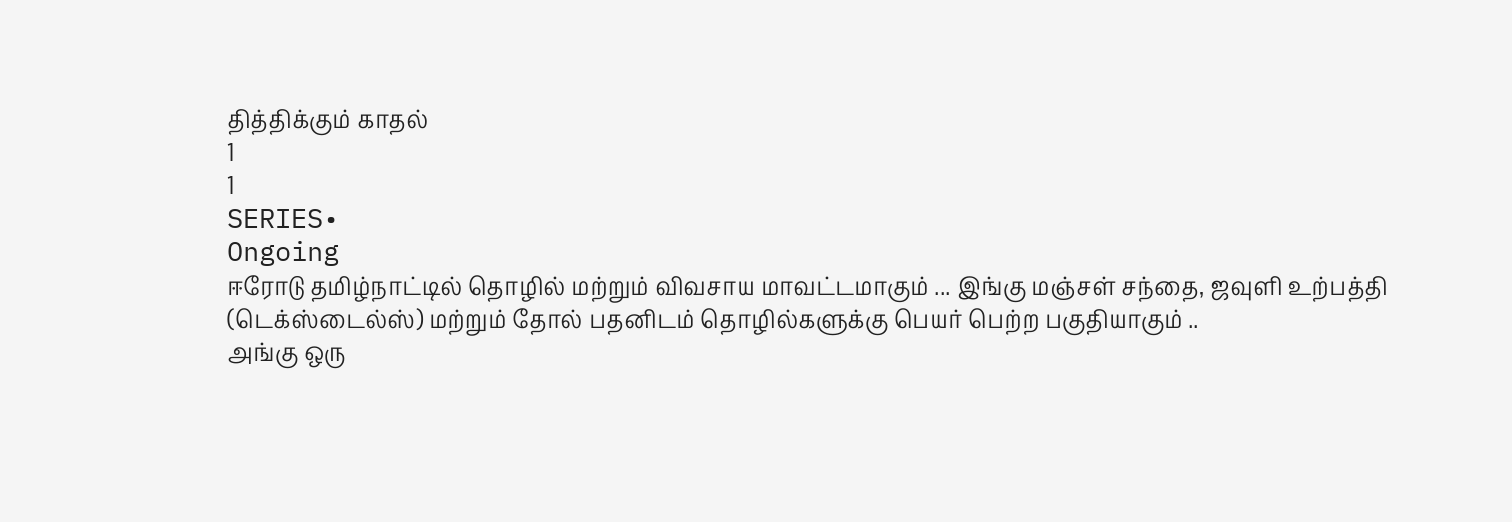தித்திக்கும் காதல்
1
1
SERIES•
Ongoing
ஈரோடு தமிழ்நாட்டில் தொழில் மற்றும் விவசாய மாவட்டமாகும் ... இங்கு மஞ்சள் சந்தை, ஜவுளி உற்பத்தி (டெக்ஸ்டைல்ஸ்) மற்றும் தோல் பதனிடம் தொழில்களுக்கு பெயர் பெற்ற பகுதியாகும் ..
அங்கு ஒரு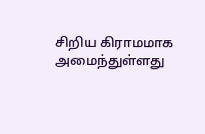சிறிய கிராமமாக அமைந்துள்ளது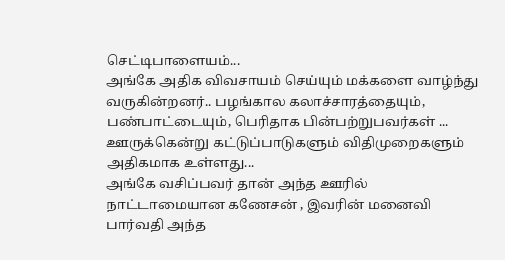செட்டிபாளையம்...
அங்கே அதிக விவசாயம் செய்யும் மக்களை வாழ்ந்து வருகின்றனர்.. பழங்கால கலாச்சாரத்தையும், பண்பாட்டையும், பெரிதாக பின்பற்றுபவர்கள் ...
ஊருக்கென்று கட்டுப்பாடுகளும் விதிமுறைகளும் அதிகமாக உள்ளது...
அங்கே வசிப்பவர் தான் அந்த ஊரில் நாட்டாமையான கணேசன் , இவரின் மனைவி பார்வதி அந்த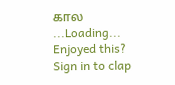கால
...Loading...
Enjoyed this?
Sign in to clap